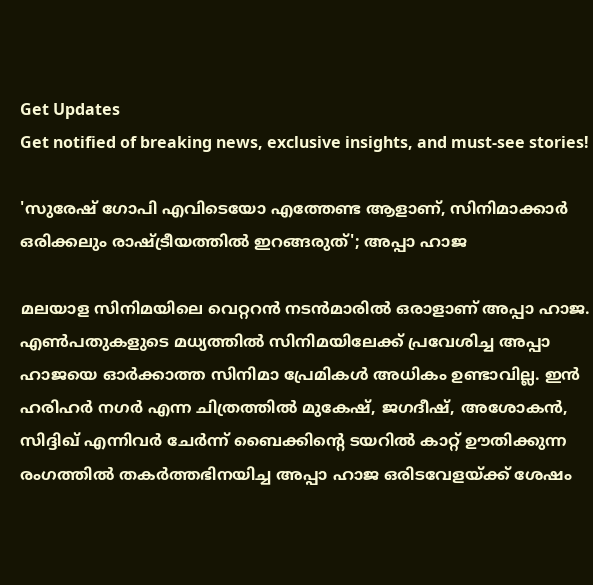Get Updates
Get notified of breaking news, exclusive insights, and must-see stories!

'സുരേഷ് ഗോപി എവിടെയോ എത്തേണ്ട ആളാണ്, സിനിമാക്കാർ ഒരിക്കലും രാഷ്ട്രീയത്തിൽ ഇറങ്ങരുത്'; അപ്പാ ഹാജ

മലയാള സിനിമയിലെ വെറ്ററൻ നടൻമാരിൽ ഒരാളാണ് അപ്പാ ഹാജ. എൺപതുകളുടെ മധ്യത്തിൽ സിനിമയിലേക്ക് പ്രവേശിച്ച അപ്പാ ഹാജയെ ഓർക്കാത്ത സിനിമാ പ്രേമികൾ അധികം ഉണ്ടാവില്ല. ഇൻ ഹരിഹർ നഗർ എന്ന ചിത്രത്തിൽ മുകേഷ്, ജഗദീഷ്, അശോകൻ, സിദ്ദിഖ് എന്നിവർ ചേർന്ന് ബൈക്കിന്റെ ടയറിൽ കാറ്റ് ഊതിക്കുന്ന രംഗത്തിൽ തകർത്തഭിനയിച്ച അപ്പാ ഹാജ ഒരിടവേളയ്ക്ക് ശേഷം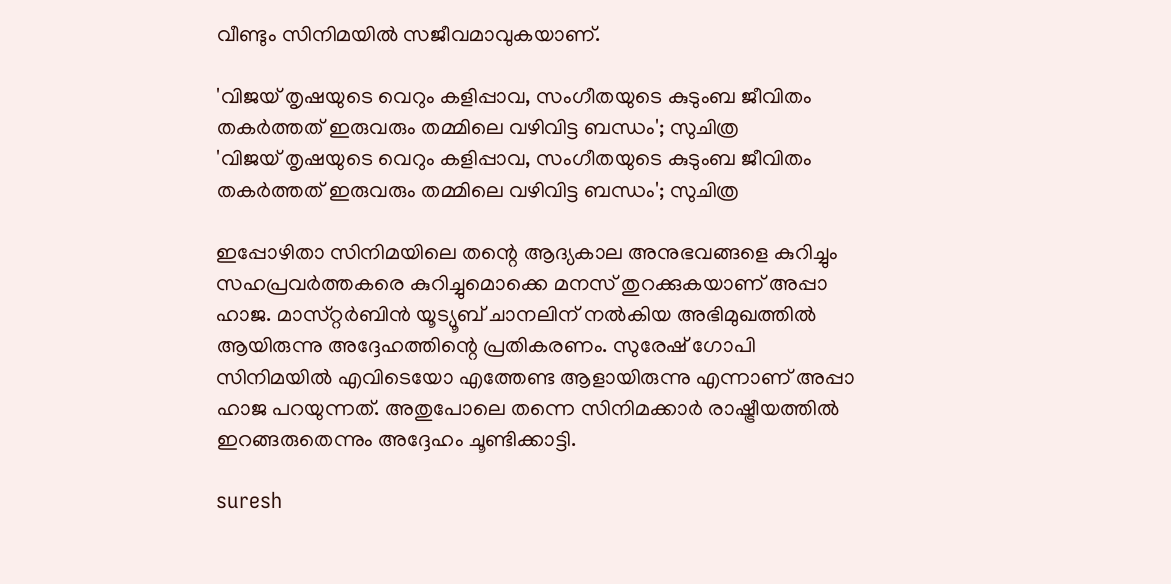വീണ്ടും സിനിമയിൽ സജീവമാവുകയാണ്.

'വിജയ് തൃഷയുടെ വെറും കളിപ്പാവ, സംഗീതയുടെ കുടുംബ ജീവിതം തകർത്തത് ഇരുവരും തമ്മിലെ വഴിവിട്ട ബന്ധം'; സുചിത്ര
'വിജയ് തൃഷയുടെ വെറും കളിപ്പാവ, സംഗീതയുടെ കുടുംബ ജീവിതം തകർത്തത് ഇരുവരും തമ്മിലെ വഴിവിട്ട ബന്ധം'; സുചിത്ര

ഇപ്പോഴിതാ സിനിമയിലെ തന്റെ ആദ്യകാല അനുഭവങ്ങളെ കുറിച്ചും സഹപ്രവർത്തകരെ കുറിച്ചുമൊക്കെ മനസ് തുറക്കുകയാണ് അപ്പാ ഹാജ. മാസ്‌റ്റർബിൻ യൂട്യൂബ് ചാനലിന് നൽകിയ അഭിമുഖത്തിൽ ആയിരുന്നു അദ്ദേഹത്തിന്റെ പ്രതികരണം. സുരേഷ് ഗോപി സിനിമയിൽ എവിടെയോ എത്തേണ്ട ആളായിരുന്നു എന്നാണ് അപ്പാ ഹാജ പറയുന്നത്. അതുപോലെ തന്നെ സിനിമക്കാർ രാഷ്ട്രീയത്തിൽ ഇറങ്ങരുതെന്നും അദ്ദേഹം ചൂണ്ടിക്കാട്ടി.

suresh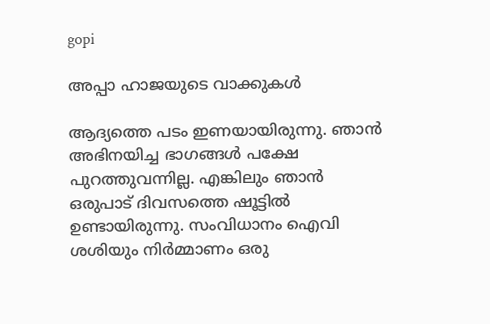gopi

അപ്പാ ഹാജയുടെ വാക്കുകൾ

ആദ്യത്തെ പടം ഇണയായിരുന്നു. ഞാൻ അഭിനയിച്ച ഭാഗങ്ങൾ പക്ഷേ പുറത്തുവന്നില്ല. എങ്കിലും ഞാൻ ഒരുപാട് ദിവസത്തെ ഷൂട്ടിൽ ഉണ്ടായിരുന്നു. സംവിധാനം ഐവി ശശിയും നിർമ്മാണം ഒരു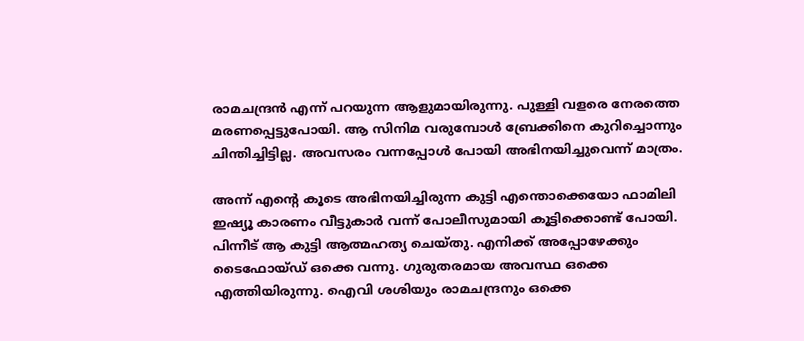രാമചന്ദ്രൻ എന്ന് പറയുന്ന ആളുമായിരുന്നു. പുള്ളി വളരെ നേരത്തെ മരണപ്പെട്ടുപോയി. ആ സിനിമ വരുമ്പോൾ ബ്രേക്കിനെ കുറിച്ചൊന്നും ചിന്തിച്ചിട്ടില്ല. അവസരം വന്നപ്പോൾ പോയി അഭിനയിച്ചുവെന്ന് മാത്രം.

അന്ന് എന്റെ കൂടെ അഭിനയിച്ചിരുന്ന കുട്ടി എന്തൊക്കെയോ ഫാമിലി ഇഷ്യൂ കാരണം വീട്ടുകാർ വന്ന് പോലീസുമായി കൂട്ടിക്കൊണ്ട് പോയി. പിന്നീട് ആ കുട്ടി ആത്മഹത്യ ചെയ്‌തു. എനിക്ക് അപ്പോഴേക്കും ടൈഫോയ്‌ഡ് ഒക്കെ വന്നു. ഗുരുതരമായ അവസ്ഥ ഒക്കെ എത്തിയിരുന്നു. ഐവി ശശിയും രാമചന്ദ്രനും ഒക്കെ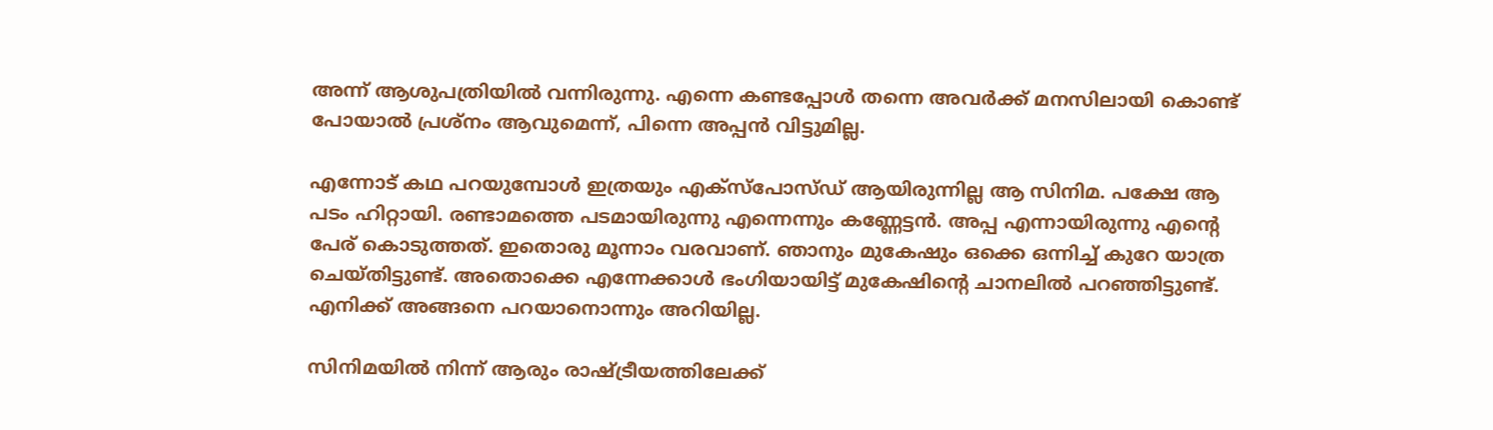അന്ന് ആശുപത്രിയിൽ വന്നിരുന്നു. എന്നെ കണ്ടപ്പോൾ തന്നെ അവർക്ക് മനസിലായി കൊണ്ട് പോയാൽ പ്രശ്‌നം ആവുമെന്ന്, പിന്നെ അപ്പൻ വിട്ടുമില്ല.

എന്നോട് കഥ പറയുമ്പോൾ ഇത്രയും എക്‌സ്പോസ്ഡ് ആയിരുന്നില്ല ആ സിനിമ. പക്ഷേ ആ പടം ഹിറ്റായി. രണ്ടാമത്തെ പടമായിരുന്നു എന്നെന്നും കണ്ണേട്ടൻ. അപ്പ എന്നായിരുന്നു എന്റെ പേര് കൊടുത്തത്. ഇതൊരു മൂന്നാം വരവാണ്. ഞാനും മുകേഷും ഒക്കെ ഒന്നിച്ച് കുറേ യാത്ര ചെയ്‌തിട്ടുണ്ട്‌. അതൊക്കെ എന്നേക്കാൾ ഭംഗിയായിട്ട് മുകേഷിന്റെ ചാനലിൽ പറഞ്ഞിട്ടുണ്ട്. എനിക്ക് അങ്ങനെ പറയാനൊന്നും അറിയില്ല.

സിനിമയിൽ നിന്ന് ആരും രാഷ്ട്രീയത്തിലേക്ക്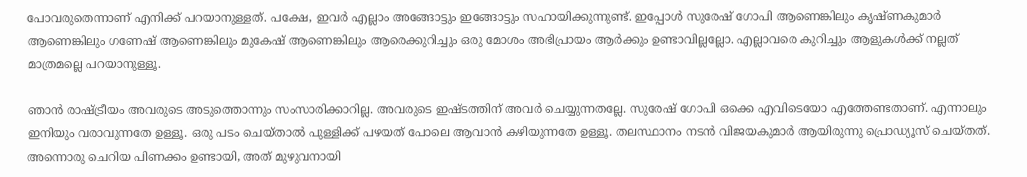പോവരുതെന്നാണ് എനിക്ക് പറയാനുള്ളത്. പക്ഷേ, ഇവർ എല്ലാം അങ്ങോട്ടും ഇങ്ങോട്ടും സഹായിക്കുന്നുണ്ട്. ഇപ്പോൾ സുരേഷ് ഗോപി ആണെങ്കിലും കൃഷ്‌ണകുമാർ ആണെങ്കിലും ഗണേഷ് ആണെങ്കിലും മുകേഷ് ആണെങ്കിലും ആരെക്കുറിച്ചും ഒരു മോശം അഭിപ്രായം ആർക്കും ഉണ്ടാവില്ലല്ലോ. എല്ലാവരെ കുറിച്ചും ആളുകൾക്ക് നല്ലത് മാത്രമല്ലെ പറയാനുള്ളൂ.

ഞാൻ രാഷ്ട്രീയം അവരുടെ അടുത്തൊന്നും സംസാരിക്കാറില്ല. അവരുടെ ഇഷ്‌ടത്തിന് അവർ ചെയ്യുന്നതല്ലേ. സുരേഷ് ഗോപി ഒക്കെ എവിടെയോ എത്തേണ്ടതാണ്. എന്നാലും ഇനിയും വരാവുന്നതേ ഉള്ളൂ. ഒരു പടം ചെയ്‌താൽ പുള്ളിക്ക് പഴയത് പോലെ ആവാൻ കഴിയുന്നതേ ഉള്ളൂ. തലസ്ഥാനം നടൻ വിജയകുമാർ ആയിരുന്നു പ്രൊഡ്യൂസ് ചെയ്‌തത്‌. അന്നൊരു ചെറിയ പിണക്കം ഉണ്ടായി, അത് മുഴുവനായി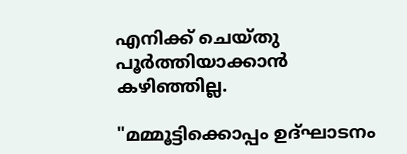എനിക്ക് ചെയ്‌തു പൂർത്തിയാക്കാൻ കഴിഞ്ഞില്ല.

"മമ്മൂട്ടിക്കൊപ്പം ഉദ്‌ഘാടനം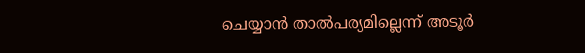ചെയ്യാൻ താൽപര്യമില്ലെന്ന് അടൂർ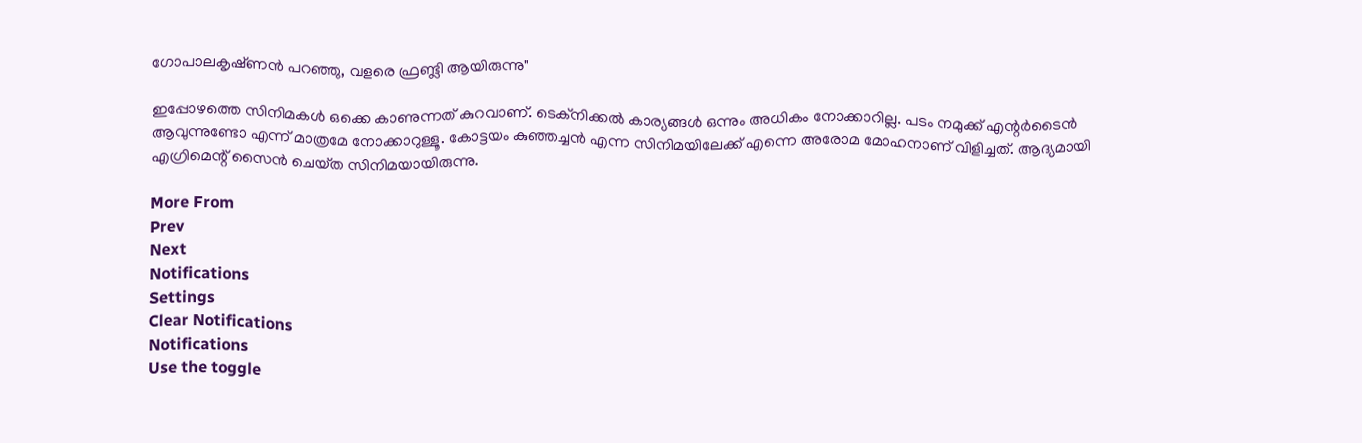ഗോപാലകൃഷ്‌ണൻ പറഞ്ഞു, വളരെ ഫ്രണ്ട്ലി ആയിരുന്നു"

ഇപ്പോഴത്തെ സിനിമകൾ ഒക്കെ കാണുന്നത് കുറവാണ്. ടെക്‌നിക്കൽ കാര്യങ്ങൾ ഒന്നും അധികം നോക്കാറില്ല. പടം നമുക്ക് എന്റർടൈൻ ആവുന്നുണ്ടോ എന്ന് മാത്രമേ നോക്കാറുള്ളൂ. കോട്ടയം കുഞ്ഞച്ചൻ എന്ന സിനിമയിലേക്ക് എന്നെ അരോമ മോഹനാണ് വിളിച്ചത്. ആദ്യമായി എഗ്രിമെന്റ് സൈൻ ചെയ്‌ത സിനിമയായിരുന്നു.

More From
Prev
Next
Notifications
Settings
Clear Notifications
Notifications
Use the toggle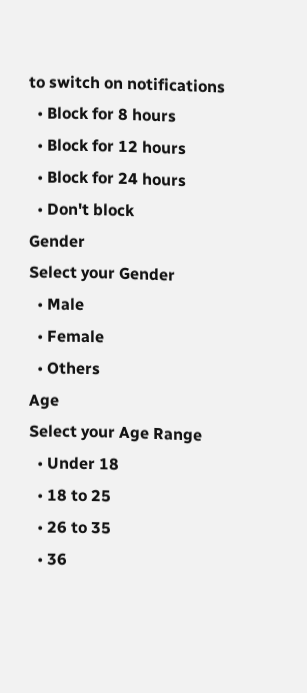to switch on notifications
  • Block for 8 hours
  • Block for 12 hours
  • Block for 24 hours
  • Don't block
Gender
Select your Gender
  • Male
  • Female
  • Others
Age
Select your Age Range
  • Under 18
  • 18 to 25
  • 26 to 35
  • 36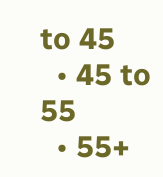to 45
  • 45 to 55
  • 55+